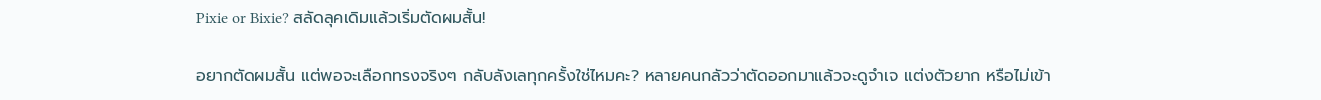Pixie or Bixie? สลัดลุคเดิมแล้วเริ่มตัดผมสั้น!

อยากตัดผมสั้น แต่พอจะเลือกทรงจริงๆ กลับลังเลทุกครั้งใช่ไหมคะ? หลายคนกลัวว่าตัดออกมาแล้วจะดูจำเจ แต่งตัวยาก หรือไม่เข้า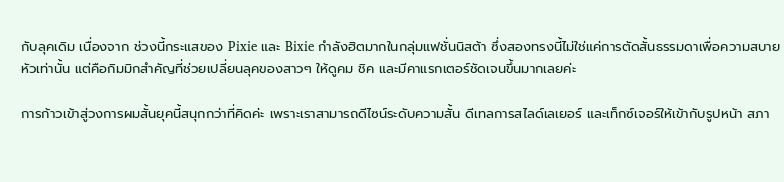กับลุคเดิม เนื่องจาก ช่วงนี้กระแสของ Pixie และ Bixie กำลังฮิตมากในกลุ่มแฟชั่นนิสต้า ซึ่งสองทรงนี้ไม่ใช่แค่การตัดสั้นธรรมดาเพื่อความสบายหัวเท่านั้น แต่คือกิมมิกสำคัญที่ช่วยเปลี่ยนลุคของสาวๆ ให้ดูคม ชิค และมีคาแรกเตอร์ชัดเจนขึ้นมากเลยค่ะ

การก้าวเข้าสู่วงการผมสั้นยุคนี้สนุกกว่าที่คิดค่ะ เพราะเราสามารถดีไซน์ระดับความสั้น ดีเทลการสไลด์เลเยอร์ และเท็กซ์เจอร์ให้เข้ากับรูปหน้า สภา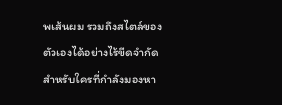พเส้นผม รวมถึงสไตล์ของตัวเองได้อย่างไร้ขีดจำกัด สำหรับใครที่กำลังมองหา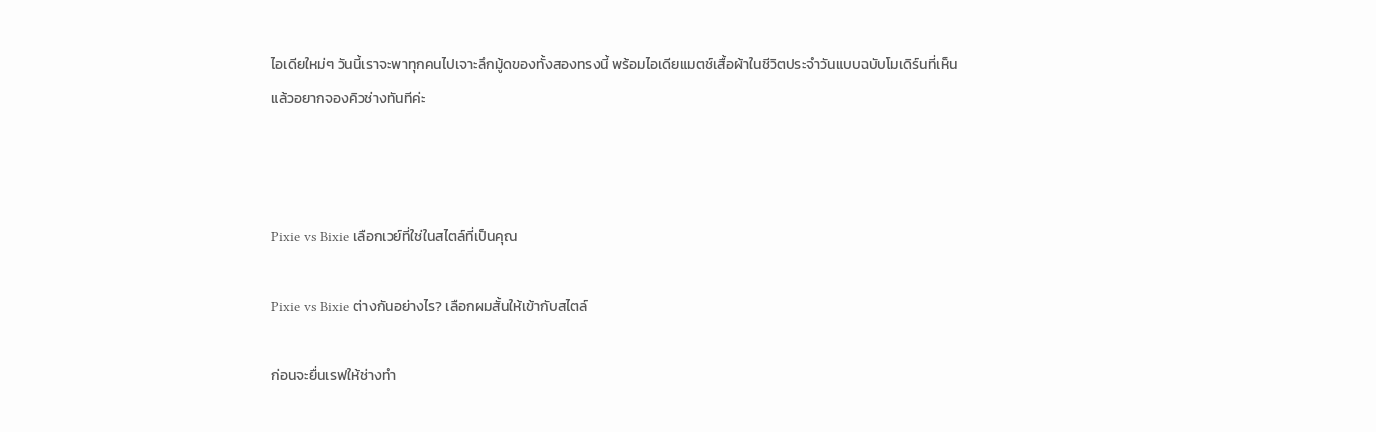ไอเดียใหม่ๆ วันนี้เราจะพาทุกคนไปเจาะลึกมู้ดของทั้งสองทรงนี้ พร้อมไอเดียแมตช์เสื้อผ้าในชีวิตประจำวันแบบฉบับโมเดิร์นที่เห็นแล้วอยากจองคิวช่างทันทีค่ะ



Pixie vs Bixie เลือกเวย์ที่ใช่ในสไตล์ที่เป็นคุณ

Pixie vs Bixie ต่างกันอย่างไร? เลือกผมสั้นให้เข้ากับสไตล์

ก่อนจะยื่นเรฟให้ช่างทำ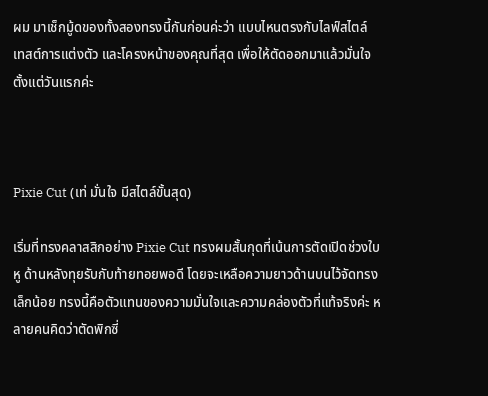ผม มาเช็กมู้ดของทั้งสองทรงนี้กันก่อนค่ะว่า แบบไหนตรงกับไลฟ์สไตล์ เทสต์การแต่งตัว และโครงหน้าของคุณที่สุด เพื่อให้ตัดออกมาแล้วมั่นใจตั้งแต่วันแรกค่ะ



Pixie Cut (เท่ มั่นใจ มีสไตล์ขั้นสุด)

เริ่มที่ทรงคลาสสิกอย่าง Pixie Cut ทรงผมสั้นกุดที่เน้นการตัดเปิดช่วงใบหู ด้านหลังทุยรับกับท้ายทอยพอดี โดยจะเหลือความยาวด้านบนไว้จัดทรงเล็กน้อย ทรงนี้คือตัวแทนของความมั่นใจและความคล่องตัวที่แท้จริงค่ะ หลายคนคิดว่าตัดพิกซี่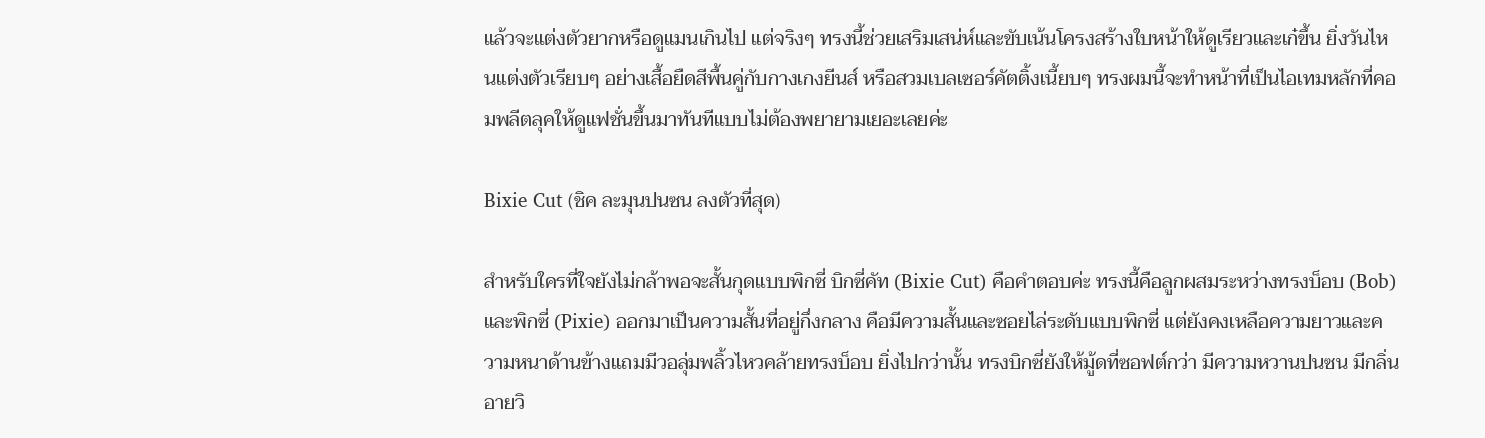แล้วจะแต่งตัวยากหรือดูแมนเกินไป แต่จริงๆ ทรงนี้ช่วยเสริมเสน่ห์และขับเน้นโครงสร้างใบหน้าให้ดูเรียวและเก๋ขึ้น ยิ่งวันไหนแต่งตัวเรียบๆ อย่างเสื้อยืดสีพื้นคู่กับกางเกงยีนส์ หรือสวมเบลเซอร์คัตติ้งเนี้ยบๆ ทรงผมนี้จะทำหน้าที่เป็นไอเทมหลักที่คอมพลีตลุคให้ดูแฟชั่นขึ้นมาทันทีแบบไม่ต้องพยายามเยอะเลยค่ะ

Bixie Cut (ชิค ละมุนปนซน ลงตัวที่สุด)

สำหรับใครที่ใจยังไม่กล้าพอจะสั้นกุดแบบพิกซี่ บิกซี่คัท (Bixie Cut) คือคำตอบค่ะ ทรงนี้คือลูกผสมระหว่างทรงบ็อบ (Bob) และพิกซี่ (Pixie) ออกมาเป็นความสั้นที่อยู่กึ่งกลาง คือมีความสั้นและซอยไล่ระดับแบบพิกซี่ แต่ยังคงเหลือความยาวและความหนาด้านข้างแถมมีวอลุ่มพลิ้วไหวคล้ายทรงบ็อบ ยิ่งไปกว่านั้น ทรงบิกซี่ยังให้มู้ดที่ซอฟต์กว่า มีความหวานปนซน มีกลิ่นอายวิ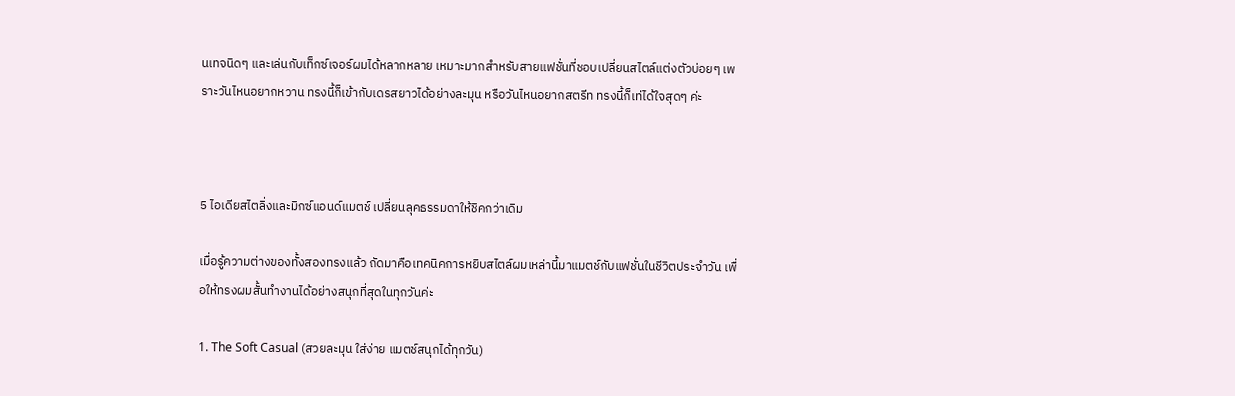นเทจนิดๆ และเล่นกับเท็กซ์เจอร์ผมได้หลากหลาย เหมาะมากสำหรับสายแฟชั่นที่ชอบเปลี่ยนสไตล์แต่งตัวบ่อยๆ เพราะวันไหนอยากหวาน ทรงนี้ก็เข้ากับเดรสยาวได้อย่างละมุน หรือวันไหนอยากสตรีท ทรงนี้ก็เท่ได้ใจสุดๆ ค่ะ



5 ไอเดียสไตลิ่งและมิกซ์แอนด์แมตช์ เปลี่ยนลุคธรรมดาให้ชิคกว่าเดิม

เมื่อรู้ความต่างของทั้งสองทรงแล้ว ถัดมาคือเทคนิคการหยิบสไตล์ผมเหล่านี้มาแมตช์กับแฟชั่นในชีวิตประจำวัน เพื่อให้ทรงผมสั้นทำงานได้อย่างสนุกที่สุดในทุกวันค่ะ

1. The Soft Casual (สวยละมุน ใส่ง่าย แมตช์สนุกได้ทุกวัน)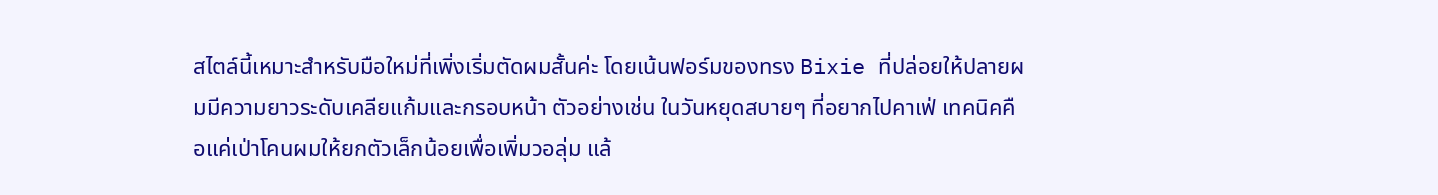สไตล์นี้เหมาะสำหรับมือใหม่ที่เพิ่งเริ่มตัดผมสั้นค่ะ โดยเน้นฟอร์มของทรง Bixie ที่ปล่อยให้ปลายผมมีความยาวระดับเคลียแก้มและกรอบหน้า ตัวอย่างเช่น ในวันหยุดสบายๆ ที่อยากไปคาเฟ่ เทคนิคคือแค่เป่าโคนผมให้ยกตัวเล็กน้อยเพื่อเพิ่มวอลุ่ม แล้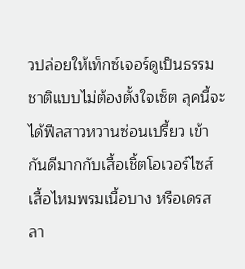วปล่อยให้เท็กซ์เจอร์ดูเป็นธรรมชาติแบบไม่ต้องตั้งใจเซ็ต ลุคนี้จะได้ฟีลสาวหวานซ่อนเปรี้ยว เข้ากันดีมากกับเสื้อเชิ้ตโอเวอร์ไซส์ เสื้อไหมพรมเนื้อบาง หรือเดรสลา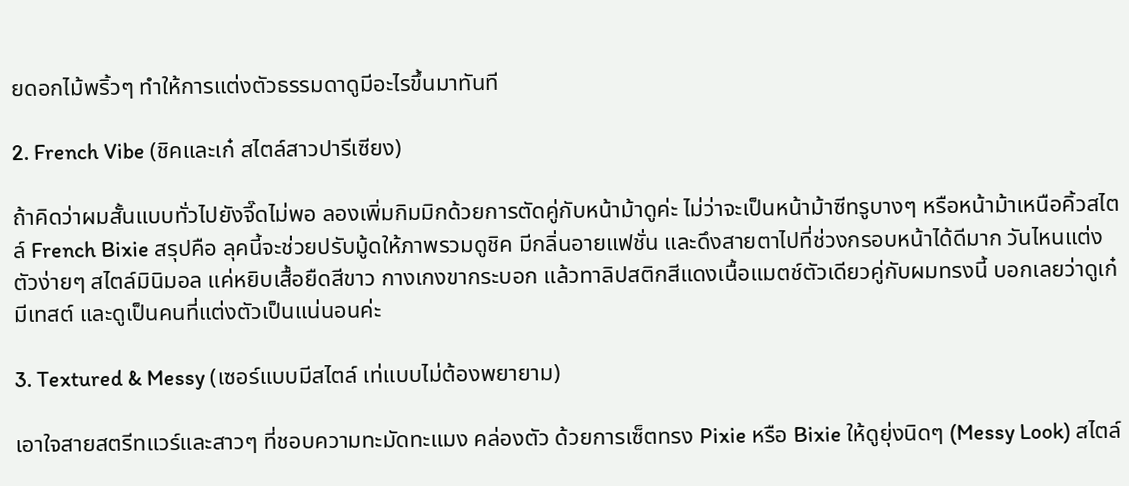ยดอกไม้พริ้วๆ ทำให้การแต่งตัวธรรมดาดูมีอะไรขึ้นมาทันที

2. French Vibe (ชิคและเก๋ สไตล์สาวปารีเซียง)

ถ้าคิดว่าผมสั้นแบบทั่วไปยังจี๊ดไม่พอ ลองเพิ่มกิมมิกด้วยการตัดคู่กับหน้าม้าดูค่ะ ไม่ว่าจะเป็นหน้าม้าซีทรูบางๆ หรือหน้าม้าเหนือคิ้วสไตล์ French Bixie สรุปคือ ลุคนี้จะช่วยปรับมู้ดให้ภาพรวมดูชิค มีกลิ่นอายแฟชั่น และดึงสายตาไปที่ช่วงกรอบหน้าได้ดีมาก วันไหนแต่งตัวง่ายๆ สไตล์มินิมอล แค่หยิบเสื้อยืดสีขาว กางเกงขากระบอก แล้วทาลิปสติกสีแดงเนื้อแมตช์ตัวเดียวคู่กับผมทรงนี้ บอกเลยว่าดูเก๋ มีเทสต์ และดูเป็นคนที่แต่งตัวเป็นแน่นอนค่ะ

3. Textured & Messy (เซอร์แบบมีสไตล์ เท่แบบไม่ต้องพยายาม)

เอาใจสายสตรีทแวร์และสาวๆ ที่ชอบความทะมัดทะแมง คล่องตัว ด้วยการเซ็ตทรง Pixie หรือ Bixie ให้ดูยุ่งนิดๆ (Messy Look) สไตล์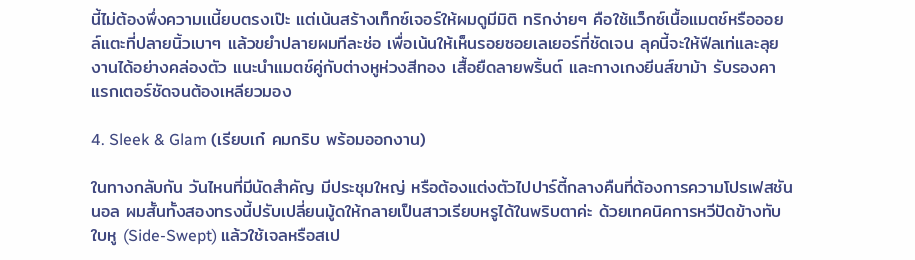นี้ไม่ต้องพึ่งความเเนี้ยบตรงเป๊ะ แต่เน้นสร้างเท็กซ์เจอร์ให้ผมดูมีมิติ ทริกง่ายๆ คือใช้แว็กซ์เนื้อแมตช์หรือออยล์แตะที่ปลายนิ้วเบาๆ แล้วขยำปลายผมทีละช่อ เพื่อเน้นให้เห็นรอยซอยเลเยอร์ที่ชัดเจน ลุคนี้จะให้ฟีลเท่และลุยงานได้อย่างคล่องตัว แนะนำแมตช์คู่กับต่างหูห่วงสีทอง เสื้อยืดลายพริ้นต์ และกางเกงยีนส์ขาม้า รับรองคาแรกเตอร์ชัดจนต้องเหลียวมอง

4. Sleek & Glam (เรียบเก๋ คมกริบ พร้อมออกงาน)

ในทางกลับกัน วันไหนที่มีนัดสำคัญ มีประชุมใหญ่ หรือต้องแต่งตัวไปปาร์ตี้กลางคืนที่ต้องการความโปรเฟสชันนอล ผมสั้นทั้งสองทรงนี้ปรับเปลี่ยนมู้ดให้กลายเป็นสาวเรียบหรูได้ในพริบตาค่ะ ด้วยเทคนิคการหวีปัดข้างทับใบหู (Side-Swept) แล้วใช้เจลหรือสเป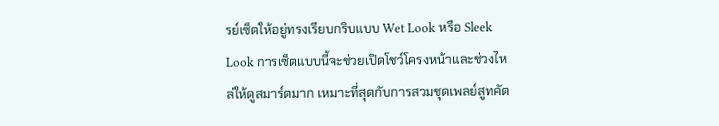รย์เซ็ตให้อยู่ทรงเรียบกริบแบบ Wet Look หรือ Sleek Look การเซ็ตแบบนี้จะช่วยเปิดโชว์โครงหน้าและช่วงไหล่ให้ดูสมาร์ตมาก เหมาะที่สุดกับการสวมชุดเพลย์สูทคัต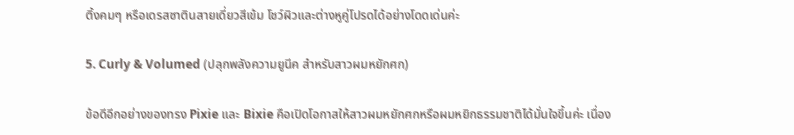ติ้งคมๆ หรือเดรสซาตินสายเดี่ยวสีเข้ม โชว์ผิวและต่างหูคู่โปรดได้อย่างโดดเด่นค่ะ

5. Curly & Volumed (ปลุกพลังความยูนีค สำหรับสาวผมหยักศก)

ข้อดีอีกอย่างของทรง Pixie และ Bixie คือเปิดโอกาสให้สาวผมหยักศกหรือผมหยิกธรรมชาติได้มั่นใจขึ้นค่ะ เนื่อง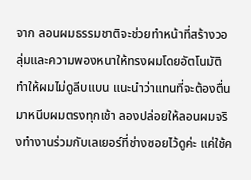จาก ลอนผมธรรมชาติจะช่วยทำหน้าที่สร้างวอลุ่มและความพองหนาให้ทรงผมโดยอัตโนมัติ ทำให้ผมไม่ดูลีบแบน แนะนำว่าแทนที่จะต้องตื่นมาหนีบผมตรงทุกเช้า ลองปล่อยให้ลอนผมจริงทำงานร่วมกับเลเยอร์ที่ช่างซอยไว้ดูค่ะ แค่ใช้ค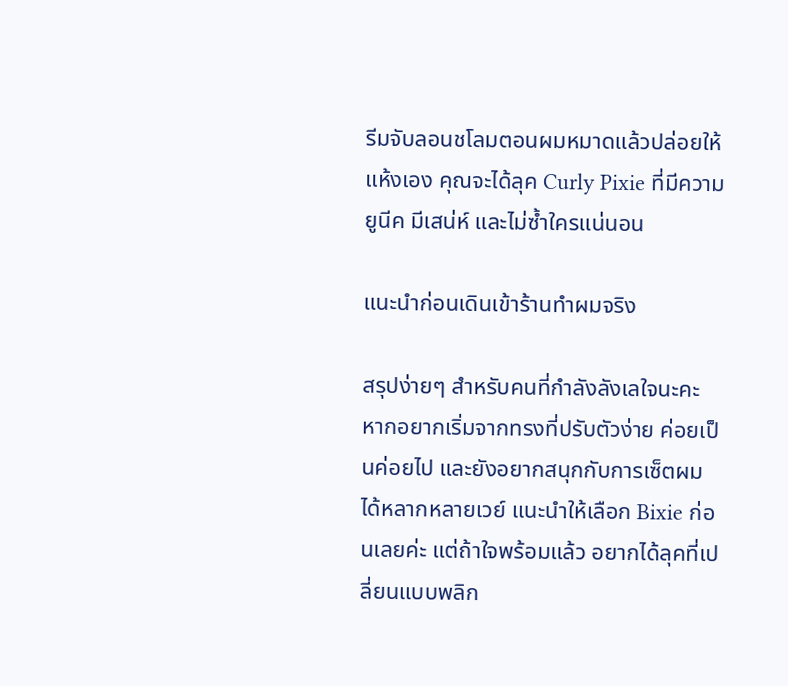รีมจับลอนชโลมตอนผมหมาดแล้วปล่อยให้แห้งเอง คุณจะได้ลุค Curly Pixie ที่มีความยูนีค มีเสน่ห์ และไม่ซ้ำใครแน่นอน

แนะนำก่อนเดินเข้าร้านทำผมจริง

สรุปง่ายๆ สำหรับคนที่กำลังลังเลใจนะคะ หากอยากเริ่มจากทรงที่ปรับตัวง่าย ค่อยเป็นค่อยไป และยังอยากสนุกกับการเซ็ตผมได้หลากหลายเวย์ แนะนำให้เลือก Bixie ก่อนเลยค่ะ แต่ถ้าใจพร้อมแล้ว อยากได้ลุคที่เปลี่ยนแบบพลิก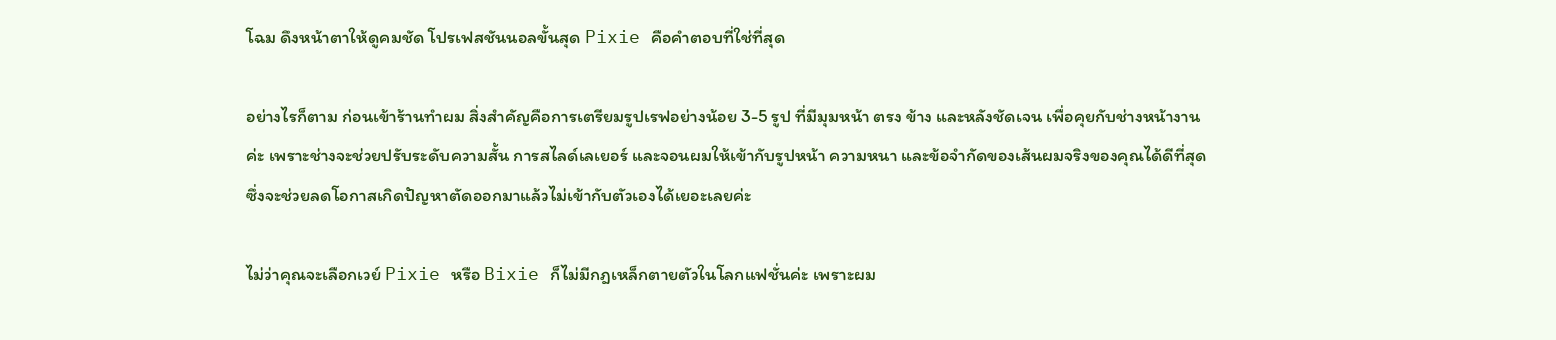โฉม ดึงหน้าตาให้ดูคมชัด โปรเฟสชันนอลขั้นสุด Pixie คือคำตอบที่ใช่ที่สุด

อย่างไรก็ตาม ก่อนเข้าร้านทำผม สิ่งสำคัญคือการเตรียมรูปเรฟอย่างน้อย 3-5 รูป ที่มีมุมหน้า ตรง ข้าง และหลังชัดเจน เพื่อคุยกับช่างหน้างานค่ะ เพราะช่างจะช่วยปรับระดับความสั้น การสไลด์เลเยอร์ และจอนผมให้เข้ากับรูปหน้า ความหนา และข้อจำกัดของเส้นผมจริงของคุณได้ดีที่สุด ซึ่งจะช่วยลดโอกาสเกิดปัญหาตัดออกมาแล้วไม่เข้ากับตัวเองได้เยอะเลยค่ะ

ไม่ว่าคุณจะเลือกเวย์ Pixie หรือ Bixie ก็ไม่มีกฎเหล็กตายตัวในโลกแฟชั่นค่ะ เพราะผม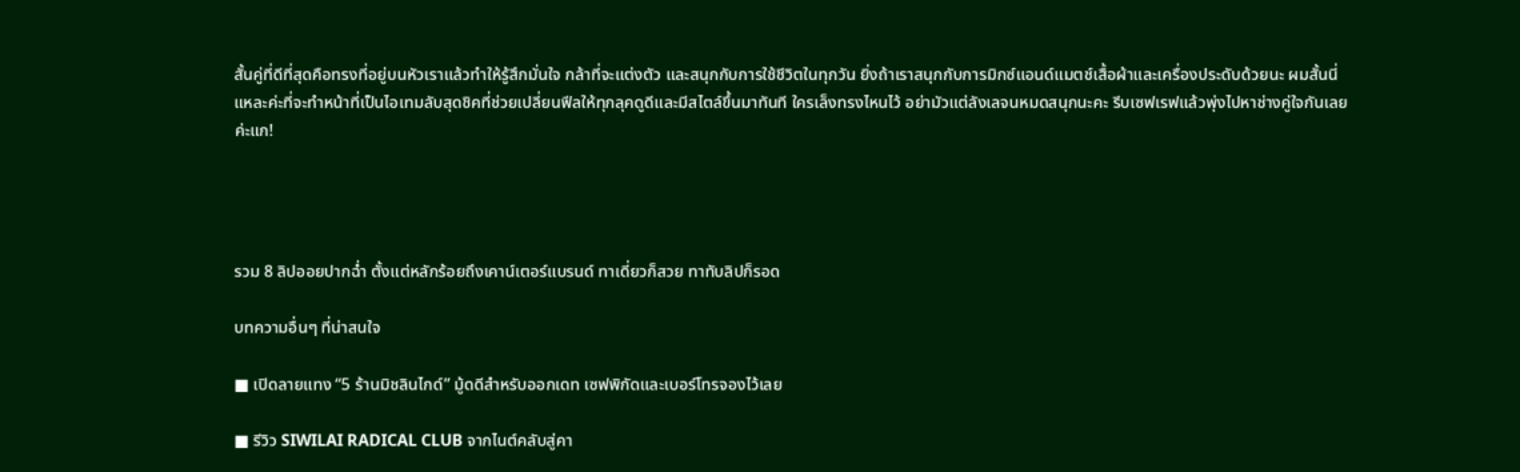สั้นคู่ที่ดีที่สุดคือทรงที่อยู่บนหัวเราแล้วทำให้รู้สึกมั่นใจ กล้าที่จะแต่งตัว และสนุกกับการใช้ชีวิตในทุกวัน ยิ่งถ้าเราสนุกกับการมิกซ์แอนด์แมตช์เสื้อผ้าและเครื่องประดับด้วยนะ ผมสั้นนี่แหละค่ะที่จะทำหน้าที่เป็นไอเทมลับสุดชิคที่ช่วยเปลี่ยนฟีลให้ทุกลุคดูดีและมีสไตล์ขึ้นมาทันที ใครเล็งทรงไหนไว้ อย่ามัวแต่ลังเลจนหมดสนุกนะคะ รีบเซฟเรฟแล้วพุ่งไปหาช่างคู่ใจกันเลยค่ะแก!




รวม 8 ลิปออยปากฉ่ำ ตั้งแต่หลักร้อยถึงเคาน์เตอร์แบรนด์ ทาเดี่ยวก็สวย ทาทับลิปก็รอด

บทความอื่นๆ ที่น่าสนใจ

■ เปิดลายแทง “5 ร้านมิชลินไกด์” มู้ดดีสำหรับออกเดท เซฟพิกัดและเบอร์โทรจองไว้เลย

■ รีวิว SIWILAI RADICAL CLUB จากไนต์คลับสู่คา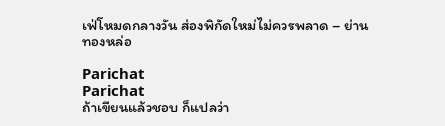เฟ่โหมดกลางวัน ส่องพิกัดใหม่ไม่ควรพลาด – ย่านทองหล่อ

Parichat
Parichat
ถ้าเขียนแล้วชอบ ก็แปลว่า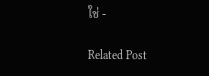ใช่ -

Related Post